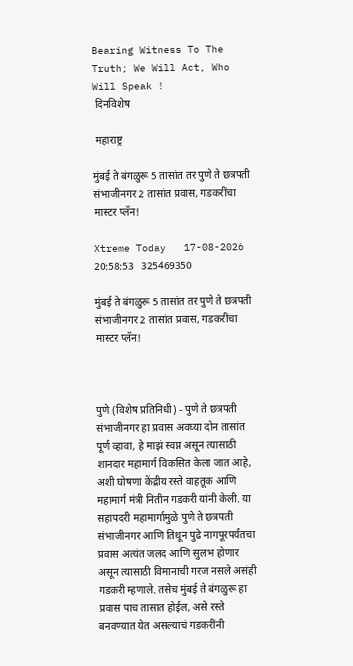Bearing Witness To The Truth; We Will Act, Who Will Speak !
 दिनविशेष

 महाराष्ट्र

मुंबई ते बंगळुरू 5 तासांत तर पुणे ते छत्रपती संभाजीनगर 2 तासांत प्रवास, गडकरींचा मास्टर प्लॅन!

Xtreme Today   17-08-2026 20:58:53   325469350

मुंबई ते बंगळुरू 5 तासांत तर पुणे ते छत्रपती संभाजीनगर 2 तासांत प्रवास, गडकरींचा मास्टर प्लॅन!



पुणे (विशेष प्रतिनिधी) - पुणे ते छत्रपती संभाजीनगर हा प्रवास अवघ्या दोन तासांत पूर्ण व्हावा, हे माझं स्वप्न असून त्यासाठी शानदार महामार्ग विकसित केला जात आहे, अशी घोषणा केंद्रीय रस्ते वाहतूक आणि महामार्ग मंत्री नितीन गडकरी यांनी केली. या सहापदरी महामार्गामुळे पुणे ते छत्रपती संभाजीनगर आणि तिथून पुढे नागपूरपर्यंतचा प्रवास अत्यंत जलद आणि सुलभ होणार असून त्यासाठी विमानाची गरज नसले असंही गडकरी म्हणाले. तसेच मुंबई ते बंगळुरू हा प्रवास पाच तासात होईल, असे रस्ते बनवण्यात येत असल्याचं गडकरींनी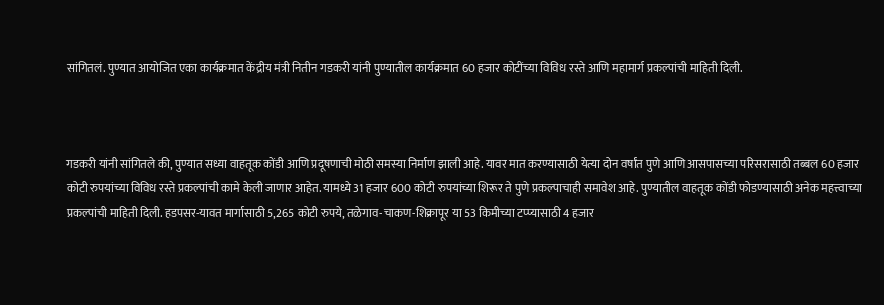सांगितलं. पुण्यात आयोजित एका कार्यक्रमात केंद्रीय मंत्री नितीन गडकरी यांनी पुण्यातील कार्यक्रमात 60 हजार कोटींच्या विविध रस्ते आणि महामार्ग प्रकल्पांची माहिती दिली.



गडकरी यांनी सांगितले की, पुण्यात सध्या वाहतूक कोंडी आणि प्रदूषणाची मोठी समस्या निर्माण झाली आहे. यावर मात करण्यासाठी येत्या दोन वर्षांत पुणे आणि आसपासच्या परिसरासाठी तब्बल 60 हजार कोटी रुपयांच्या विविध रस्ते प्रकल्पांची कामे केली जाणार आहेत. यामध्ये 31 हजार 600 कोटी रुपयांच्या शिरूर ते पुणे प्रकल्पाचाही समावेश आहे. पुण्यातील वाहतूक कोंडी फोडण्यासाठी अनेक महत्त्वाच्या प्रकल्पांची माहिती दिली. हडपसर-यावत मार्गासाठी 5,265 कोटी रुपये, तळेगाव-चाकण-शिक्रापूर या 53 किमीच्या टप्प्यासाठी 4 हजार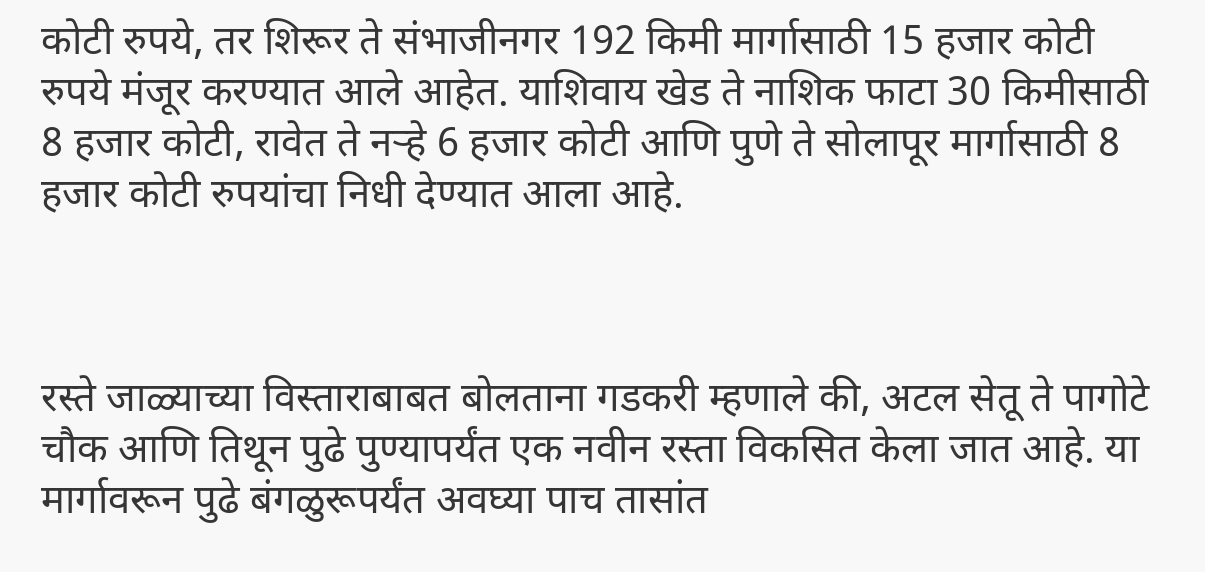कोटी रुपये, तर शिरूर ते संभाजीनगर 192 किमी मार्गासाठी 15 हजार कोटी रुपये मंजूर करण्यात आले आहेत. याशिवाय खेड ते नाशिक फाटा 30 किमीसाठी 8 हजार कोटी, रावेत ते नऱ्हे 6 हजार कोटी आणि पुणे ते सोलापूर मार्गासाठी 8 हजार कोटी रुपयांचा निधी देण्यात आला आहे.



रस्ते जाळ्याच्या विस्ताराबाबत बोलताना गडकरी म्हणाले की, अटल सेतू ते पागोटे चौक आणि तिथून पुढे पुण्यापर्यंत एक नवीन रस्ता विकसित केला जात आहे. या मार्गावरून पुढे बंगळुरूपर्यंत अवघ्या पाच तासांत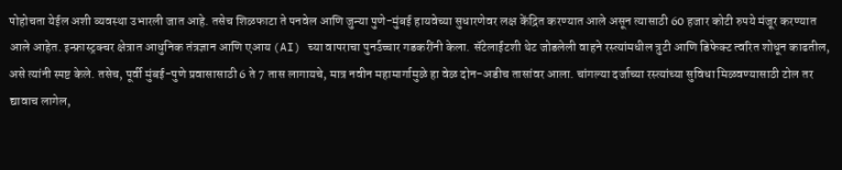पोहोचता येईल अशी व्यवस्था उभारली जात आहे. तसेच शिळफाटा ते पनवेल आणि जुन्या पुणे-मुंबई हायवेच्या सुधारणेवर लक्ष केंद्रित करण्यात आले असून त्यासाठी 60 हजार कोटी रुपये मंजूर करण्यात आले आहेत. इन्फ्रास्ट्रक्चर क्षेत्रात आधुनिक तंत्रज्ञान आणि एआय (AI) च्या वापराचा पुनर्उच्चार गडकरींनी केला. सॅटेलाईटशी थेट जोडलेली वाहने रस्त्यांमधील त्रुटी आणि डिफेक्ट त्वरित शोधून काढतील, असे त्यांनी स्पष्ट केले. तसेच, पूर्वी मुंबई-पुणे प्रवासासाठी 6 ते 7 तास लागायचे, मात्र नवीन महामार्गामुळे हा वेळ दोन-अडीच तासांवर आला. चांगल्या दर्जाच्या रस्त्यांच्या सुविधा मिळवण्यासाठी टोल तर द्यावाच लागेल,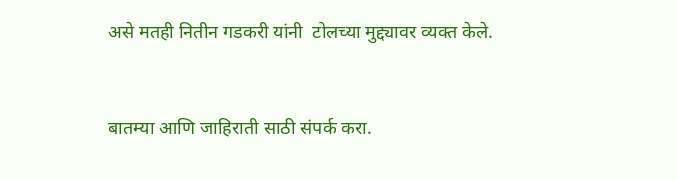असे मतही नितीन गडकरी यांनी  टोलच्या मुद्द्यावर व्यक्त केले.


बातम्या आणि जाहिराती साठी संपर्क करा.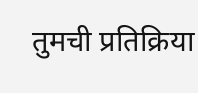तुमची प्रतिक्रिया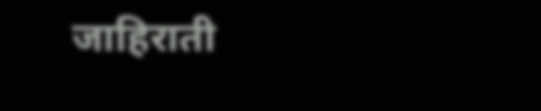जाहिराती